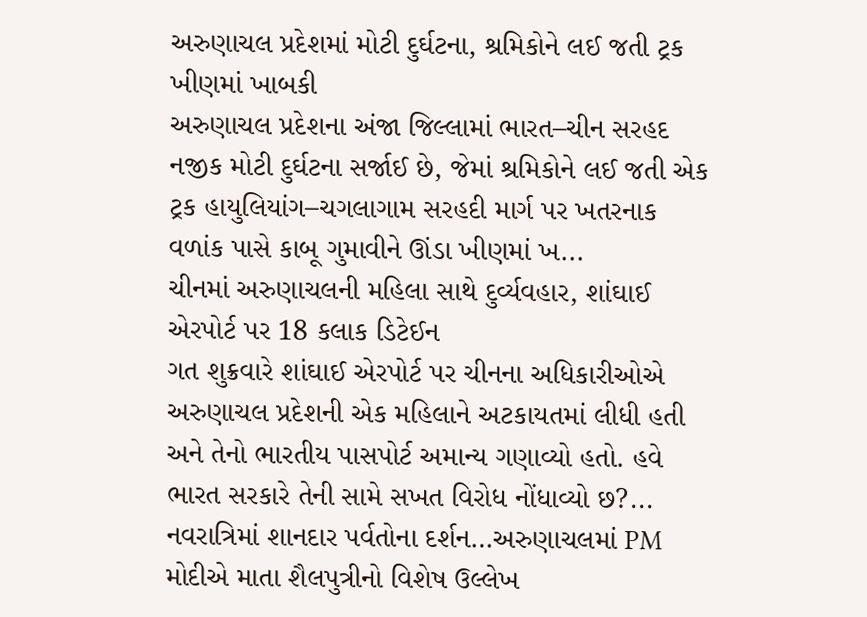અરુણાચલ પ્રદેશમાં મોટી દુર્ઘટના, શ્રમિકોને લઈ જતી ટ્રક ખીણમાં ખાબકી
અરુણાચલ પ્રદેશના અંજા જિલ્લામાં ભારત–ચીન સરહદ નજીક મોટી દુર્ઘટના સર્જાઈ છે, જેમાં શ્રમિકોને લઈ જતી એક ટ્રક હાયુલિયાંગ–ચગલાગામ સરહદી માર્ગ પર ખતરનાક વળાંક પાસે કાબૂ ગુમાવીને ઊંડા ખીણમાં ખ...
ચીનમાં અરુણાચલની મહિલા સાથે દુર્વ્યવહાર, શાંઘાઈ એરપોર્ટ પર 18 કલાક ડિટેઈન
ગત શુક્રવારે શાંઘાઈ એરપોર્ટ પર ચીનના અધિકારીઓએ અરુણાચલ પ્રદેશની એક મહિલાને અટકાયતમાં લીધી હતી અને તેનો ભારતીય પાસપોર્ટ અમાન્ય ગણાવ્યો હતો. હવે ભારત સરકારે તેની સામે સખત વિરોધ નોંધાવ્યો છ?...
નવરાત્રિમાં શાનદાર પર્વતોના દર્શન…અરુણાચલમાં PM મોદીએ માતા શૈલપુત્રીનો વિશેષ ઉલ્લેખ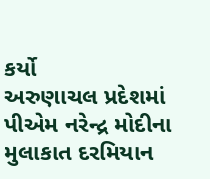કર્યો
અરુણાચલ પ્રદેશમાં પીએમ નરેન્દ્ર મોદીના મુલાકાત દરમિયાન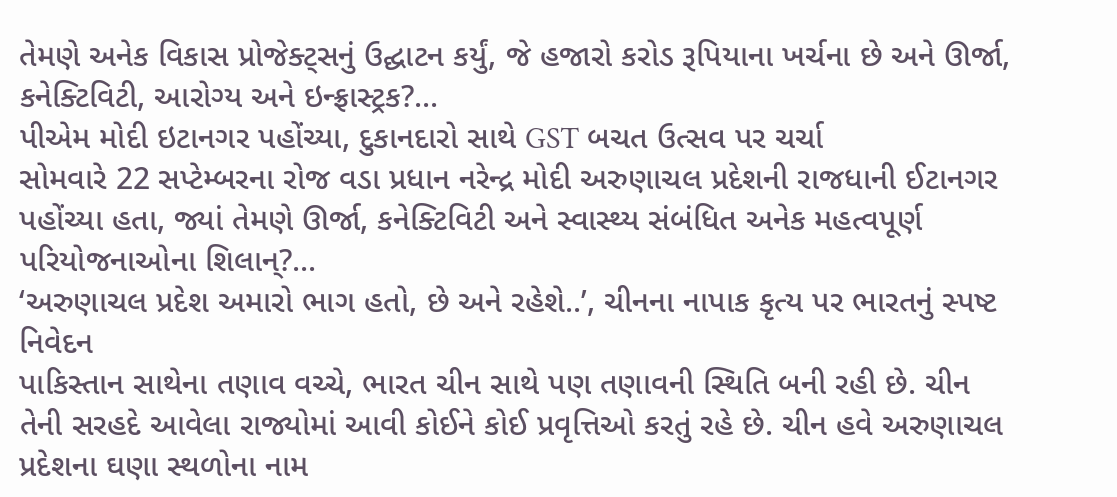તેમણે અનેક વિકાસ પ્રોજેક્ટ્સનું ઉદ્ઘાટન કર્યું, જે હજારો કરોડ રૂપિયાના ખર્ચના છે અને ઊર્જા, કનેક્ટિવિટી, આરોગ્ય અને ઇન્ફ્રાસ્ટ્રક?...
પીએમ મોદી ઇટાનગર પહોંચ્યા, દુકાનદારો સાથે GST બચત ઉત્સવ પર ચર્ચા
સોમવારે 22 સપ્ટેમ્બરના રોજ વડા પ્રધાન નરેન્દ્ર મોદી અરુણાચલ પ્રદેશની રાજધાની ઈટાનગર પહોંચ્યા હતા, જ્યાં તેમણે ઊર્જા, કનેક્ટિવિટી અને સ્વાસ્થ્ય સંબંધિત અનેક મહત્વપૂર્ણ પરિયોજનાઓના શિલાન્?...
‘અરુણાચલ પ્રદેશ અમારો ભાગ હતો, છે અને રહેશે..’, ચીનના નાપાક કૃત્ય પર ભારતનું સ્પષ્ટ નિવેદન
પાકિસ્તાન સાથેના તણાવ વચ્ચે, ભારત ચીન સાથે પણ તણાવની સ્થિતિ બની રહી છે. ચીન તેની સરહદે આવેલા રાજ્યોમાં આવી કોઈને કોઈ પ્રવૃત્તિઓ કરતું રહે છે. ચીન હવે અરુણાચલ પ્રદેશના ઘણા સ્થળોના નામ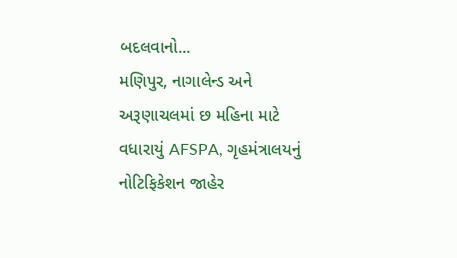બદલવાનો...
મણિપુર, નાગાલેન્ડ અને અરૂણાચલમાં છ મહિના માટે વધારાયું AFSPA, ગૃહમંત્રાલયનું નોટિફિકેશન જાહેર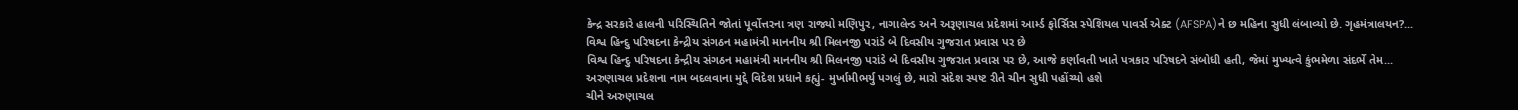કેન્દ્ર સરકારે હાલની પરિસ્થિતિને જોતાં પૂર્વોત્તરના ત્રણ રાજ્યો મણિપુર, નાગાલેન્ડ અને અરૂણાચલ પ્રદેશમાં આર્મ્ડ ફોર્સિસ સ્પેશિયલ પાવર્સ એક્ટ (AFSPA)ને છ મહિના સુધી લંબાવ્યો છે. ગૃહમંત્રાલયન?...
વિશ્વ હિન્દુ પરિષદના કેન્દ્રીય સંગઠન મહામંત્રી માનનીય શ્રી મિલનજી પરાંડે બે દિવસીય ગુજરાત પ્રવાસ પર છે
વિશ્વ હિન્દુ પરિષદના કેન્દ્રીય સંગઠન મહામંત્રી માનનીય શ્રી મિલનજી પરાંડે બે દિવસીય ગુજરાત પ્રવાસ પર છે, આજે કર્ણાવતી ખાતે પત્રકાર પરિષદને સંબોધી હતી, જેમાં મુખ્યત્વે કુંભમેળા સંદર્ભે તેમ...
અરુણાચલ પ્રદેશના નામ બદલવાના મુદ્દે વિદેશ પ્રધાને કહ્યું- મુર્ખામીભર્યુ પગલું છે, મારો સંદેશ સ્પષ્ટ રીતે ચીન સુધી પહોંચ્યો હશે
ચીને અરુણાચલ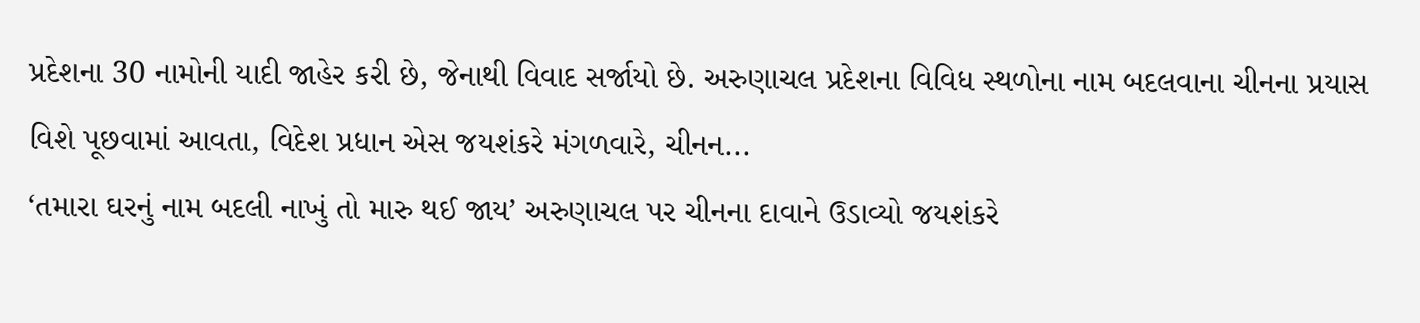પ્રદેશના 30 નામોની યાદી જાહેર કરી છે, જેનાથી વિવાદ સર્જાયો છે. અરુણાચલ પ્રદેશના વિવિધ સ્થળોના નામ બદલવાના ચીનના પ્રયાસ વિશે પૂછવામાં આવતા, વિદેશ પ્રધાન એસ જયશંકરે મંગળવારે, ચીનન...
‘તમારા ઘરનું નામ બદલી નાખું તો મારુ થઈ જાય’ અરુણાચલ પર ચીનના દાવાને ઉડાવ્યો જયશંકરે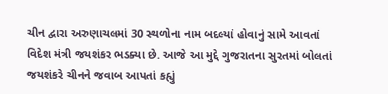ચીન દ્વારા અરુણાચલમાં 30 સ્થળોના નામ બદલ્યાં હોવાનું સામે આવતાં વિદેશ મંત્રી જયશંકર ભડક્યા છે. આજે આ મુદ્દે ગુજરાતના સુરતમાં બોલતાં જયશંકરે ચીનને જવાબ આપતાં કહ્યું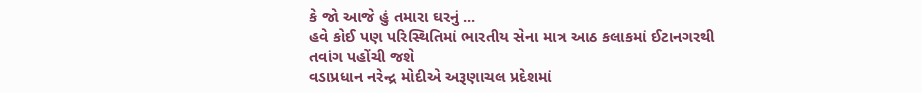કે જો આજે હું તમારા ઘરનું ...
હવે કોઈ પણ પરિસ્થિતિમાં ભારતીય સેના માત્ર આઠ કલાકમાં ઈટાનગરથી તવાંગ પહોંચી જશે
વડાપ્રધાન નરેન્દ્ર મોદીએ અરૂણાચલ પ્રદેશમાં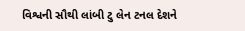વિશ્વની સૌથી લાંબી ટુ લેન ટનલ દેશને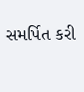સમર્પિત કરી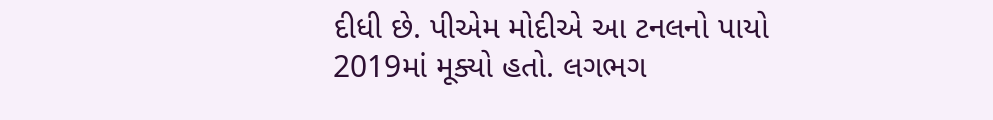દીધી છે. પીએમ મોદીએ આ ટનલનો પાયો 2019માં મૂક્યો હતો. લગભગ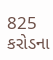825 કરોડના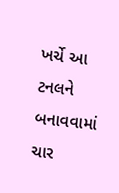ખર્ચે આ ટનલને બનાવવામાં ચાર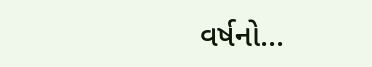વર્ષનો...